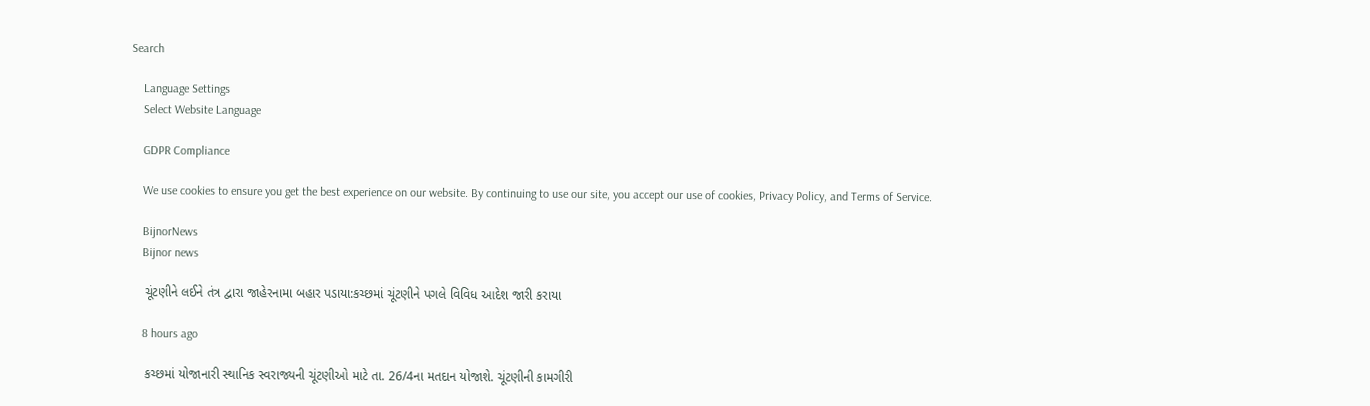Search

    Language Settings
    Select Website Language

    GDPR Compliance

    We use cookies to ensure you get the best experience on our website. By continuing to use our site, you accept our use of cookies, Privacy Policy, and Terms of Service.

    BijnorNews
    Bijnor news

    ચૂંટણીને લઈને તંત્ર દ્વારા જાહેરનામા બહાર પડાયા:કચ્છમાં ચૂંટણીને પગલે વિવિધ આદેશ જારી કરાયા

    8 hours ago

    કચ્છમાં યોજાનારી સ્થાનિક સ્વરાજ્યની ચૂંટણીઓ માટે તા. 26/4ના મતદાન યોજાશે. ચૂંટણીની કામગીરી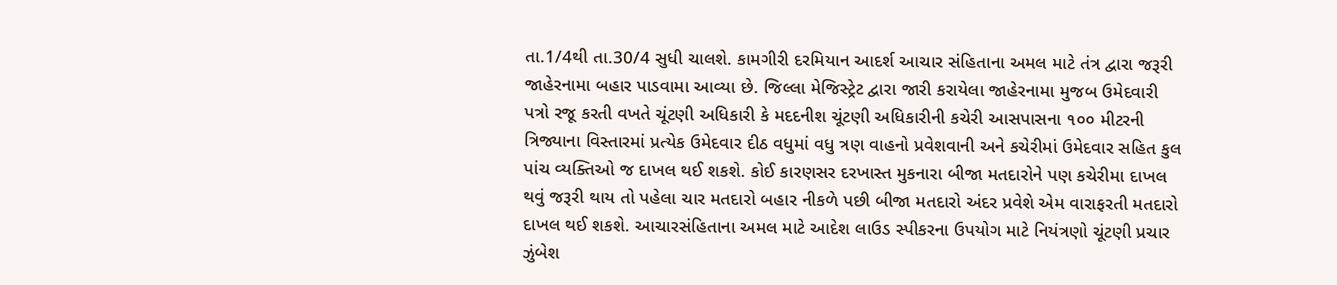તા.1/4થી તા.30/4 સુધી ચાલશે. કામગીરી દરમિયાન આદર્શ આચાર સંહિતાના અમલ માટે તંત્ર દ્વારા જરૂરી જાહેરનામા બહાર પાડવામા આવ્યા છે. જિલ્લા મેજિસ્ટ્રેટ દ્વારા જારી કરાયેલા જાહેરનામા મુજબ ઉમેદવારી પત્રો રજૂ કરતી વખતે ચૂંટણી અધિકારી કે મદદનીશ ચૂંટણી અધિકારીની કચેરી આસપાસના ૧૦૦ મીટરની ત્રિજ્યાના વિસ્તારમાં પ્રત્‍યેક ઉમેદવાર દીઠ વધુમાં વધુ ત્રણ વાહનો પ્રવેશવાની અને કચેરીમાં ઉમેદવાર સહિત કુલ પાંચ વ્યક્તિઓ જ દાખલ થઈ શકશે. કોઈ કારણસર દરખાસ્ત મુકનારા બીજા મતદારોને પણ કચેરીમા દાખલ થવું જરૂરી થાય તો પહેલા ચાર મતદારો બહાર નીકળે પછી બીજા મતદારો અંદર પ્રવેશે એમ વારાફરતી મતદારો દાખલ થઈ શકશે. આચારસંહિતાના અમલ માટે આદેશ લાઉડ સ્પીકરના ઉપયોગ માટે નિયંત્રણો ચૂંટણી પ્રચાર ઝુંબેશ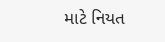માટે નિયત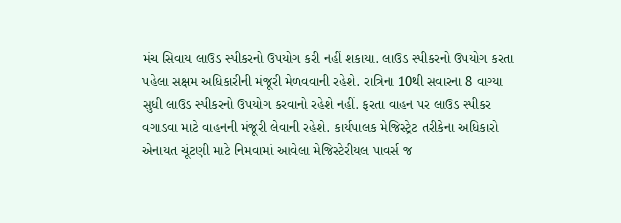મંચ સિવાય લાઉડ સ્પીકરનો ઉપયોગ કરી નહીં શકાયા. લાઉડ સ્પીકરનો ઉપયોગ કરતા પહેલા સક્ષમ અધિકારીની મંજૂરી મેળવવાની રહેશે. રાત્રિના 10થી સવારના 8 વાગ્યા સુધી લાઉડ સ્પીકરનો ઉપયોગ કરવાનો રહેશે નહીં. ફરતા વાહન પર લાઉડ સ્પીકર વગાડવા માટે વાહનની મંજૂરી લેવાની રહેશે. કાર્યપાલક મેજિસ્ટ્રેટ તરીકેના અધિકારો એનાયત ચૂંટણી માટે નિમવામાં આવેલા મેજિસ્ટેરીયલ પાવર્સ જ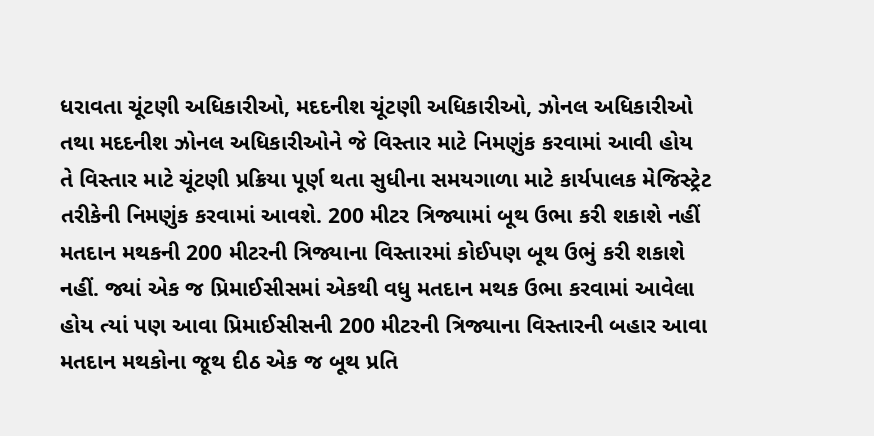ધરાવતા ચૂંટણી અધિકારીઓ, મદદનીશ ચૂંટણી અધિકારીઓ, ઝોનલ અધિકારીઓ તથા મદદનીશ ઝોનલ અધિકારીઓને જે વિસ્તાર માટે નિમણુંક કરવામાં આવી હોય તે વિસ્તાર માટે ચૂંટણી પ્રક્રિયા પૂર્ણ થતા સુધીના સમયગાળા માટે કાર્યપાલક મેજિસ્ટ્રેટ તરીકેની નિમણુંક કરવામાં આવશે. 200 મીટર ત્રિજ્યામાં બૂથ ઉભા કરી શકાશે નહીં મતદાન મથકની 200 મીટરની ત્રિજ્યાના વિસ્તારમાં કોઈપણ બૂથ ઉભું કરી શકાશે નહીં. જ્યાં એક જ પ્રિમાઈસીસમાં એકથી વધુ મતદાન મથક ઉભા કરવામાં આવેલા હોય ત્યાં પણ આવા પ્રિમાઈસીસની 200 મીટરની ત્રિજ્યાના વિસ્તારની બહાર આવા મતદાન મથકોના જૂથ દીઠ એક જ બૂથ પ્રતિ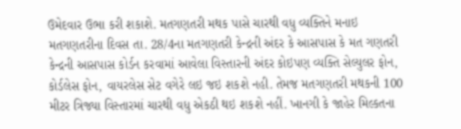ઉમેદવાર ઉભા કરી શકાશે. મતગણતરી મથક પાસે ચારથી વધુ વ્યક્તિને મનાઇ મતગણતરીના દિવસ તા. 28/4ના મતગણતરી કેન્દ્રની અંદર કે આસપાસ કે મત ગણતરી કેન્દ્રની આસપાસ કોર્ડન કરવામાં આવેલા વિસ્તારની અંદર કોઇપણ વ્યક્તિ સેલ્યુલર ફોન, કોર્ડલેસ ફોન, વાયરલેસ સેટ વગેરે લઇ જઇ શકશે નહી. તેમજ મતગણતરી મથકની 100 મીટર ત્રિજ્યા વિસ્તારમાં ચારથી વધુ એકઠી થઇ શકશે નહીં. ખાનગી કે જાહેર મિલ્કતના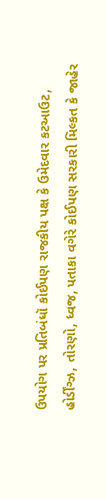ઉપયોગ પર પ્રતિબંધૉ કોઈપણ રાજકીય પક્ષ કે ઉમેદવાર કટઆઉટ, હોર્ડીંગ્ઝ, તોરણો, ધ્વજ, પતાકા વગેરે કોઈપણ સરકારી મિલ્કત કે જાહેર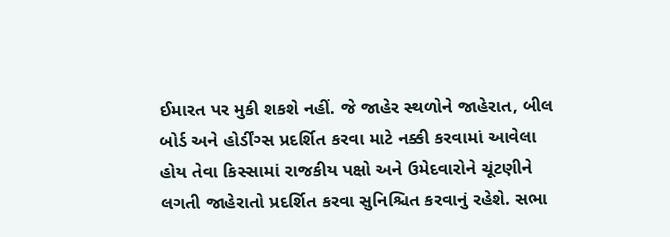ઈમારત પર મુકી શકશે નહીં. જે જાહેર સ્થળોને જાહેરાત, બીલ બોર્ડ અને હોર્ડીંગ્સ પ્રદર્શિત કરવા માટે નક્કી કરવામાં આવેલા હોય તેવા કિસ્સામાં રાજકીય પક્ષો અને ઉમેદવારોને ચૂંટણીને લગતી જાહેરાતો પ્રદર્શિત કરવા સુનિશ્ચિત કરવાનું રહેશે. સભા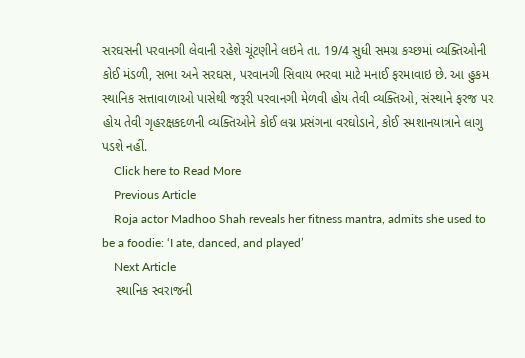સરઘસની પરવાનગી લેવાની રહેશે ચૂંટણીને લઇને તા. 19/4 સુધી સમગ્ર કચ્છમાં વ્યક્તિઓની કોઈ મંડળી, સભા અને સરઘસ, પરવાનગી સિવાય ભરવા માટે મનાઈ ફરમાવાઇ છે. આ હુકમ સ્થાનિક સત્તાવાળાઓ પાસેથી જરૂરી પરવાનગી મેળવી હોય તેવી વ્યક્તિઓ, સંસ્થાને ફરજ પર હોય તેવી ગૃહરક્ષકદળની વ્યક્તિઓને કોઈ લગ્ન પ્રસંગના વરઘોડાને, કોઈ સ્મશાનયાત્રાને લાગુ પડશે નહીં.
    Click here to Read More
    Previous Article
    Roja actor Madhoo Shah reveals her fitness mantra, admits she used to be a foodie: ‘I ate, danced, and played’
    Next Article
    સ્થાનિક સ્વરાજની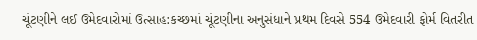ચૂંટણીને લઈ ઉમેદવારોમાં ઉત્સાહ:કચ્છમાં ચૂંટણીના અનુસંધાને પ્રથમ દિવસે 554 ઉમેદવારી ફોર્મ વિતરીત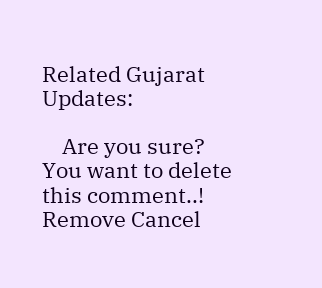Related Gujarat Updates:

    Are you sure? You want to delete this comment..! Remove Cancel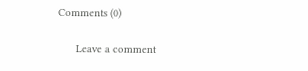Comments (0)

      Leave a comment